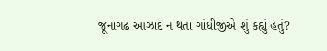જૂનાગઢ આઝાદ ન થતા ગાંધીજીએ શું કહ્યું હતું?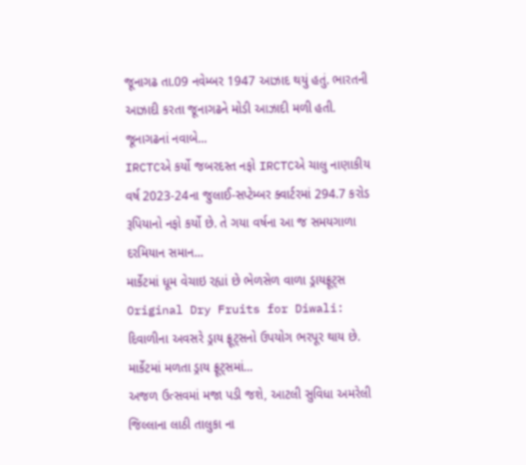જૂનાગઢ તા.09 નવેમ્બર 1947 આઝાદ થયું હતું. ભારતની આઝાદી કરતા જૂનાગઢને મોડી આઝાદી મળી હતી. જૂનાગઢનાં નવાબે...
IRCTCએ કર્યો જબરદસ્ત નફો IRCTCએ ચાલુ નાણાકીય વર્ષ 2023-24ના જુલાઈ-સપ્ટેમ્બર ક્વાર્ટરમાં 294.7 કરોડ રૂપિયાનો નફો કર્યો છે. તે ગયા વર્ષના આ જ સમયગાળા દરમિયાન સમાન...
માર્કેટમાં ધૂમ વેચાઇ રહ્યાં છે ભેળસેળ વાળા ડ્રાયફ્રૂટ્સ Original Dry Fruits for Diwali: દિવાળીના અવસરે ડ્રાય ફ્રૂટ્સનો ઉપયોગ ભરપૂર થાય છે. માર્કેટમાં મળતા ડ્રાય ફ્રૂટ્સમાં...
અજળ ઉત્સવમાં મજા પડી જશે, આટલી સુવિધા અમરેલી જિલ્લાના લાઠી તાલુકા ના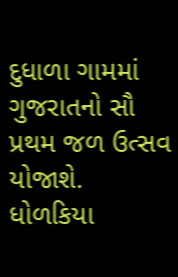દુધાળા ગામમાં ગુજરાતનો સૌ પ્રથમ જળ ઉત્સવ યોજાશે. ધોળકિયા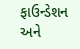ફાઉન્ડેશન અને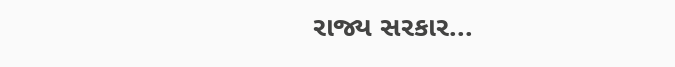રાજ્ય સરકાર...